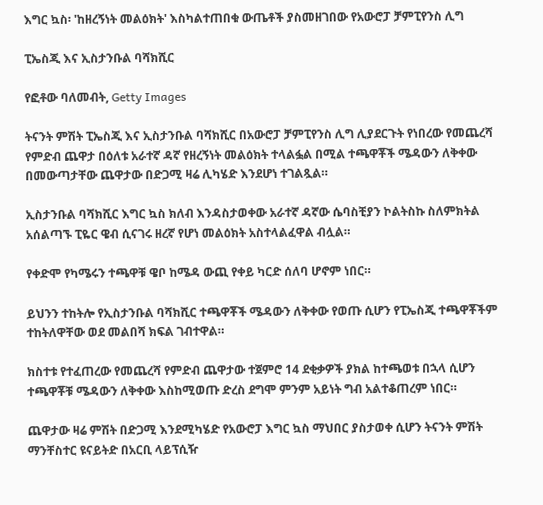እግር ኳስ፡ 'ከዘረኝነት መልዕክት' እስካልተጠበቁ ውጤቶች ያስመዘገበው የአውሮፓ ቻምፒየንስ ሊግ

ፒኤስጂ እና ኢስታንቡል ባሻክሺር

የፎቶው ባለመብት, Getty Images

ትናንት ምሽት ፒኤስጂ እና ኢስታንቡል ባሻክሺር በአውሮፓ ቻምፒየንስ ሊግ ሊያደርጉት የነበረው የመጨረሻ የምድብ ጨዋታ በዕለቱ አራተኛ ዳኛ የዘረኝነት መልዕክት ተላልፏል በሚል ተጫዋቾች ሜዳውን ለቅቀው በመውጣታቸው ጨዋታው በድጋሚ ዛሬ ሊካሄድ እንደሆነ ተገልጿል።

ኢስታንቡል ባሻክሺር እግር ኳስ ክለብ እንዳስታወቀው አራተኛ ዳኛው ሴባስቺያን ኮልትስኩ ስለምክትል አሰልጣኙ ፒዬር ዌብ ሲናገሩ ዘረኛ የሆነ መልዕክት አስተላልፈዋል ብሏል።

የቀድሞ የካሜሩን ተጫዋቹ ዌቦ ከሜዳ ውጪ የቀይ ካርድ ሰለባ ሆኖም ነበር።

ይህንን ተከትሎ የኢስታንቡል ባሻክሺር ተጫዋቾች ሜዳውን ለቅቀው የወጡ ሲሆን የፒኤስጂ ተጫዋቾችም ተከትለዋቸው ወደ መልበሻ ክፍል ገብተዋል።

ክስተቱ የተፈጠረው የመጨረሻ የምድብ ጨዋታው ተጀምሮ 14 ደቂቃዎች ያክል ከተጫወቱ በኋላ ሲሆን ተጫዋቾቹ ሜዳውን ለቅቀው እስከሚወጡ ድረስ ደግሞ ምንም አይነት ግብ አልተቆጠረም ነበር።

ጨዋታው ዛሬ ምሽት በድጋሚ እንደሚካሄድ የአውሮፓ እግር ኳስ ማህበር ያስታወቀ ሲሆን ትናንት ምሽት ማንቸስተር ዩናይትድ በአርቢ ላይፕሲዥ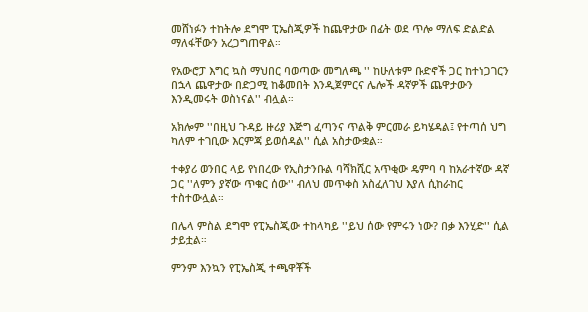መሸነፉን ተከትሎ ደግሞ ፒኤስጂዎች ከጨዋታው በፊት ወደ ጥሎ ማለፍ ድልድል ማለፋቸውን አረጋግጠዋል።

የአውሮፓ እግር ኳስ ማህበር ባወጣው መግለጫ '' ከሁለቱም ቡድኖች ጋር ከተነጋገርን በኋላ ጨዋታው በድጋሚ ከቆመበት እንዲጀምርና ሌሎች ዳኛዎች ጨዋታውን እንዲመሩት ወስነናል'' ብሏል።

አክሎም ''በዚህ ጉዳይ ዙሪያ እጅግ ፈጣንና ጥልቅ ምርመራ ይካሄዳል፤ የተጣሰ ህግ ካለም ተገቢው እርምጃ ይወሰዳል'' ሲል አስታውቋል።

ተቀያሪ ወንበር ላይ የነበረው የኢስታንቡል ባሻክሺር አጥቂው ዴምባ ባ ከአራተኛው ዳኛ ጋር ''ለምን ያኛው ጥቁር ሰው'' ብለህ መጥቀስ አስፈለገህ እያለ ሲከራከር ተስተውሏል።

በሌላ ምስል ደግሞ የፒኤስጂው ተከላካይ ''ይህ ሰው የምሩን ነው? በቃ እንሂድ'' ሲል ታይቷል።

ምንም እንኳን የፒኤስጂ ተጫዋቾች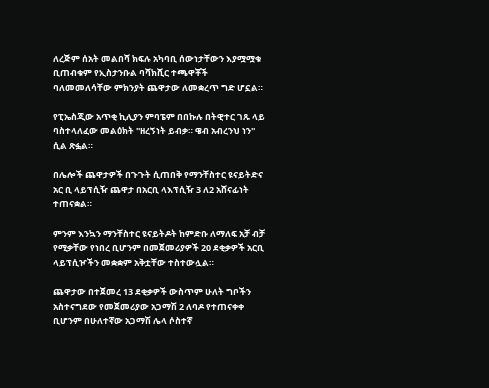ለረጅም ሰአት መልበሻ ክፍሉ አካባቢ ሰውነታቸውን እያሟሟቁ ቢጠብቁም የኢስታንቡል ባሻክሺር ተጫዋቾች ባለመመለሳቸው ምክንያት ጨዋታው ለመቋረጥ ግድ ሆኗል።

የፒኤስጂው አጥቂ ኪሊያን ምባፔም በበኩሉ በትዊተር ገጹ ላይ ባስተላለፈው መልዕክት ''ዘረኝነት ይብቃ። ዌብ አብረንህ ነን'' ሲል ጽፏል።

በሌሎች ጨዋታዎች በጉጉት ሲጠበቅ የማንቸስተር ዩናይትድና አር ቢ ላይፕሲዥ ጨዋታ በአርቢ ላእፕሲዥ 3 ለ2 አሸናፊነት ተጠናቋል።

ምንም እንኳን ማንቸስተር ዩናይትዶት ከምድቡ ለማለፍ አቻ ብቻ የሚቃቸው የነበረ ቢሆንም በመጀመሪያዎች 20 ደቂቃዎች አርቢ ላይፕሲዦችን መቋቋም አቅቷቸው ተስተውሏል።

ጨዋታው በተጀመረ 13 ደቂቃዎች ውስጥም ሁለት ግቦችን አስተናግደው የመጀመሪያው አጋማሽ 2 ለባዶ የተጠናቀቀ ቢሆንም በሁለተኛው አጋማሽ ሌላ ሶስተኛ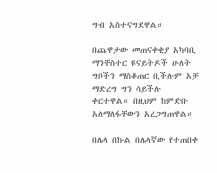ግብ አስተናግደዋል።

በጨዋታው መጠናቀቂያ አካባቢ ማንቸስተር ዩናይትዶች ሁለት ግቦችን ማስቆጠር ቢችሉም አቻ ማድረግ ግን ሳይችሉ ቀርተዋል። በዚህም ከምድቡ አለማለፋቸውን አረጋግጠዋል።

በሌላ በኩል በሌላኛው የተጠበቀ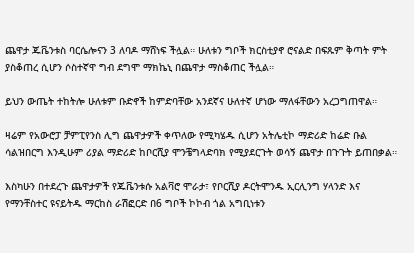ጨዋታ ጁቬንቱስ ባርሴሎናን 3 ለባዶ ማሸነፍ ችሏል። ሁለቱን ግቦች ክርስቲያኖ ሮናልድ በፍጹም ቅጣት ምት ያስቆጠረ ሲሆን ሶስተኛዋ ግብ ደግሞ ማክኬኒ በጨዋታ ማስቆጠር ችሏል።

ይህን ውጤት ተከትሎ ሁለቱም ቡድኖች ከምድባቸው አንደኛና ሁለተኛ ሆነው ማለፋቸውን አረጋግጠዋል።

ዛሬም የአውሮፓ ቻምፒየንስ ሊግ ጨዋታዎች ቀጥለው የሚካሄዱ ሲሆን አትሌቲኮ ማድሪድ ከሬድ ቡል ሳልዝበርግ እንዲሁም ሪያል ማድሪድ ከቦርሺያ ሞንቼግላድባክ የሚያደርጉት ወሳኝ ጨዋታ በጉጉት ይጠበቃል።

እስካሁን በተደረጉ ጨዋታዎች የጁቬንቱሱ አልቫሮ ሞራታ፣ የቦርሺያ ዶርትሞንዱ ኢርሊንግ ሃላንድ እና የማንቸስተር ዩናይትዱ ማርከስ ራሽፎርድ በ6 ግቦች ኮኮብ ጎል አግቢነቱን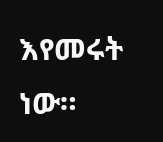እየመሩት ነው።